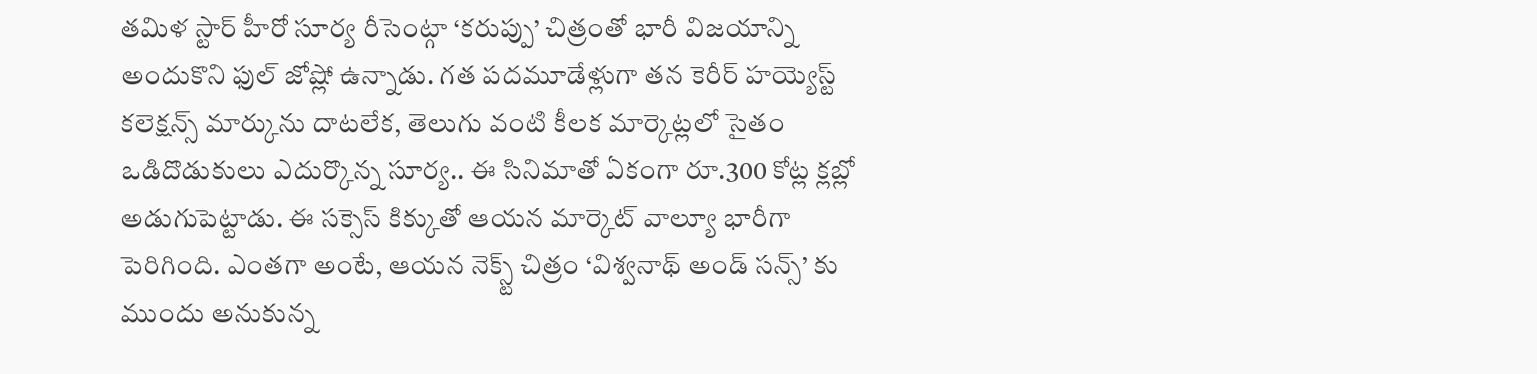తమిళ స్టార్ హీరో సూర్య రీసెంట్గా ‘కరుప్పు’ చిత్రంతో భారీ విజయాన్ని అందుకొని ఫుల్ జోష్లో ఉన్నాడు. గత పదమూడేళ్లుగా తన కెరీర్ హయ్యెస్ట్ కలెక్షన్స్ మార్కును దాటలేక, తెలుగు వంటి కీలక మార్కెట్లలో సైతం ఒడిదొడుకులు ఎదుర్కొన్న సూర్య.. ఈ సినిమాతో ఏకంగా రూ.300 కోట్ల క్లబ్లో అడుగుపెట్టాడు. ఈ సక్సెస్ కిక్కుతో ఆయన మార్కెట్ వాల్యూ భారీగా పెరిగింది. ఎంతగా అంటే, ఆయన నెక్స్ట్ చిత్రం ‘విశ్వనాథ్ అండ్ సన్స్’ కు ముందు అనుకున్న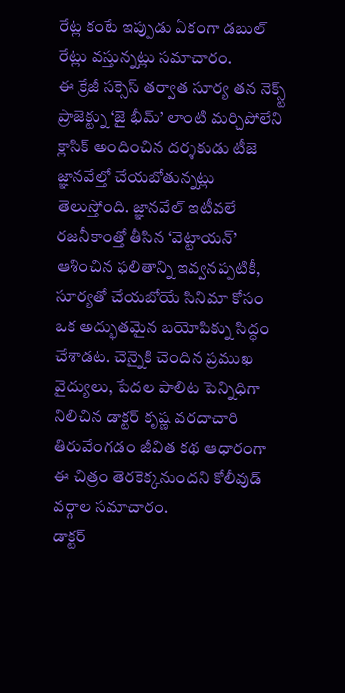రేట్ల కంటే ఇప్పుడు ఏకంగా డబుల్ రేట్లు వస్తున్నట్లు సమాచారం.
ఈ క్రేజీ సక్సెస్ తర్వాత సూర్య తన నెక్స్ట్ ప్రాజెక్ట్ను ‘జై భీమ్’ లాంటి మర్చిపోలేని క్లాసిక్ అందించిన దర్శకుడు టీజె జ్ఞానవేల్తో చేయబోతున్నట్లు తెలుస్తోంది. జ్ఞానవేల్ ఇటీవలే రజనీకాంత్తో తీసిన ‘వెట్టాయన్’ ఆశించిన ఫలితాన్ని ఇవ్వనప్పటికీ, సూర్యతో చేయబోయే సినిమా కోసం ఒక అద్భుతమైన బయోపిక్ను సిద్ధం చేశాడట. చెన్నైకి చెందిన ప్రముఖ వైద్యులు, పేదల పాలిట పెన్నిధిగా నిలిచిన డాక్టర్ కృష్ణ వరదాచారి తిరువేంగడం జీవిత కథ ఆధారంగా ఈ చిత్రం తెరకెక్కనుందని కోలీవుడ్ వర్గాల సమాచారం.
డాక్టర్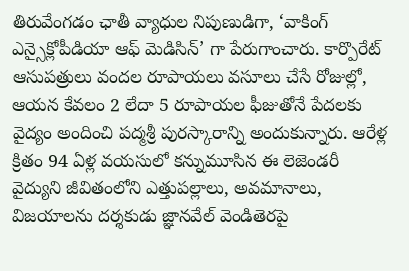తిరువేంగడం ఛాతీ వ్యాధుల నిపుణుడిగా, ‘వాకింగ్ ఎన్సైక్లోపీడియా ఆఫ్ మెడిసిన్’ గా పేరుగాంచారు. కార్పొరేట్ ఆసుపత్రులు వందల రూపాయలు వసూలు చేసే రోజుల్లో, ఆయన కేవలం 2 లేదా 5 రూపాయల ఫీజుతోనే పేదలకు వైద్యం అందించి పద్మశ్రీ పురస్కారాన్ని అందుకున్నారు. ఆరేళ్ల క్రితం 94 ఏళ్ల వయసులో కన్నుమూసిన ఈ లెజెండరీ వైద్యుని జీవితంలోని ఎత్తుపల్లాలు, అవమానాలు, విజయాలను దర్శకుడు జ్ఞానవేల్ వెండితెరపై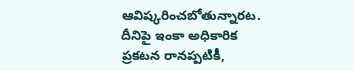ఆవిష్కరించబోతున్నారట. దీనిపై ఇంకా అధికారిక ప్రకటన రానప్పటికీ,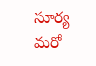సూర్య మరో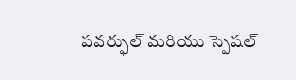పవర్ఫుల్ మరియు స్పెషల్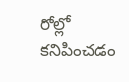రోల్లో కనిపించడం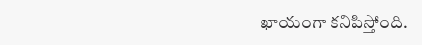ఖాయంగా కనిపిస్తోంది.